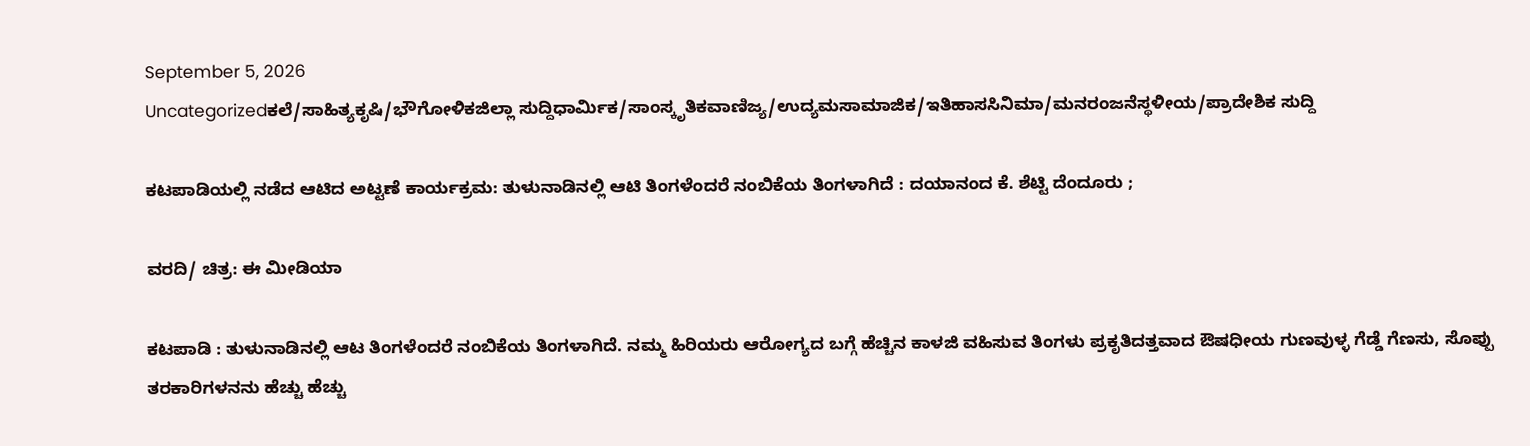September 5, 2026
Uncategorizedಕಲೆ/ಸಾಹಿತ್ಯಕೃಷಿ/ಭೌಗೋಳಿಕಜಿಲ್ಲಾ ಸುದ್ದಿಧಾರ್ಮಿಕ/ಸಾಂಸ್ಕೃತಿಕವಾಣಿಜ್ಯ/ಉದ್ಯಮಸಾಮಾಜಿಕ/ಇತಿಹಾಸಸಿನಿಮಾ/ಮನರಂಜನೆಸ್ಥಳೀಯ/ಪ್ರಾದೇಶಿಕ ಸುದ್ದಿ

ಕಟಪಾಡಿಯಲ್ಲಿ ನಡೆದ ಆಟಿದ ಅಟ್ಟಣೆ ಕಾರ್ಯಕ್ರಮ: ತುಳುನಾಡಿನಲ್ಲಿ ಆಟಿ ತಿಂಗಳೆಂದರೆ ನಂಬಿಕೆಯ ತಿಂಗಳಾಗಿದೆ : ದಯಾನಂದ ಕೆ. ಶೆಟ್ಟಿ ದೆಂದೂರು ;

ವರದಿ/ ಚಿತ್ರ: ಈ ಮೀಡಿಯಾ

ಕಟಪಾಡಿ : ತುಳುನಾಡಿನಲ್ಲಿ ಆಟ ತಿಂಗಳೆಂದರೆ ನಂಬಿಕೆಯ ತಿಂಗಳಾಗಿದೆ. ನಮ್ಮ ಹಿರಿಯರು ಆರೋಗ್ಯದ ಬಗ್ಗೆ ಹೆಚ್ಚಿನ ಕಾಳಜಿ ವಹಿಸುವ ತಿಂಗಳು ಪ್ರಕೃತಿದತ್ತವಾದ ಔಷಧೀಯ ಗುಣವುಳ್ಳ ಗೆಡ್ಡೆ ಗೆಣಸು, ಸೊಪ್ಪು ತರಕಾರಿಗಳನನು ಹೆಚ್ಚು ಹೆಚ್ಚು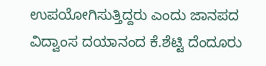ಉಪಯೋಗಿಸುತ್ತಿದ್ದರು ಎಂದು ಜಾನಪದ ವಿದ್ವಾಂಸ ದಯಾನಂದ ಕೆ.ಶೆಟ್ಟಿ ದೆಂದೂರು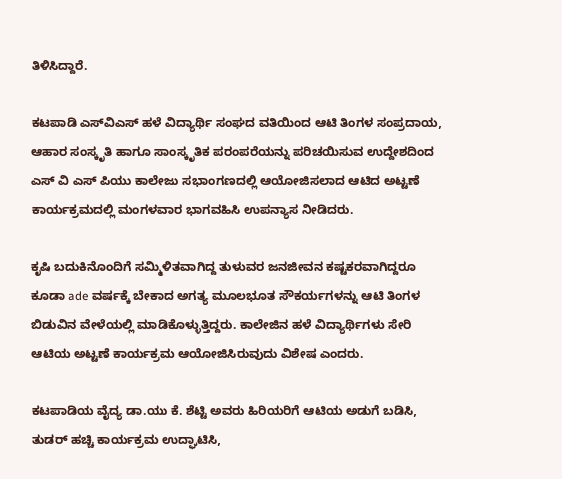ತಿಳಿಸಿದ್ದಾರೆ.

ಕಟಪಾಡಿ ಎಸ್‌ವಿಎಸ್ ಹಳೆ ವಿದ್ಯಾರ್ಥಿ ಸಂಘದ ವತಿಯಿಂದ ಆಟಿ ತಿಂಗಳ ಸಂಪ್ರದಾಯ, ಆಹಾರ ಸಂಸ್ಕೃತಿ ಹಾಗೂ ಸಾಂಸ್ಕೃತಿಕ ಪರಂಪರೆಯನ್ನು ಪರಿಚಯಿಸುವ ಉದ್ದೇಶದಿಂದ ಎಸ್ ವಿ ಎಸ್ ಪಿಯು ಕಾಲೇಜು ಸಭಾಂಗಣದಲ್ಲಿ ಆಯೋಜಿಸಲಾದ ಆಟಿದ ಅಟ್ಟಣೆ ಕಾರ್ಯಕ್ರಮದಲ್ಲಿ ಮಂಗಳವಾರ ಭಾಗವಹಿಸಿ ಉಪನ್ಯಾಸ ನೀಡಿದರು.

ಕೃಷಿ ಬದುಕಿನೊಂದಿಗೆ ಸಮ್ಮಿಳಿತವಾಗಿದ್ದ ತುಳುವರ ಜನಜೀವನ ಕಷ್ಟಕರವಾಗಿದ್ದರೂ ಕೂಡಾ ade ವರ್ಷಕ್ಕೆ ಬೇಕಾದ ಅಗತ್ಯ ಮೂಲಭೂತ ಸೌಕರ್ಯಗಳನ್ನು ಆಟಿ ತಿಂಗಳ ಬಿಡುವಿನ ವೇಳೆಯಲ್ಲಿ ಮಾಡಿಕೊಳ್ಳುತ್ತಿದ್ದರು. ಕಾಲೇಜಿನ ಹಳೆ ವಿದ್ಯಾರ್ಥಿಗಳು ಸೇರಿ ಆಟಿಯ ಅಟ್ಟಣೆ ಕಾರ್ಯಕ್ರಮ ಆಯೋಜಿಸಿರುವುದು ವಿಶೇಷ ಎಂದರು.

ಕಟಪಾಡಿಯ ವೈದ್ಯ ಡಾ.ಯು ಕೆ. ಶೆಟ್ಟಿ ಅವರು ಹಿರಿಯರಿಗೆ ಆಟಿಯ ಅಡುಗೆ ಬಡಿಸಿ, ತುಡರ್ ಹಚ್ಚಿ ಕಾರ್ಯಕ್ರಮ ಉದ್ಘಾಟಿಸಿ,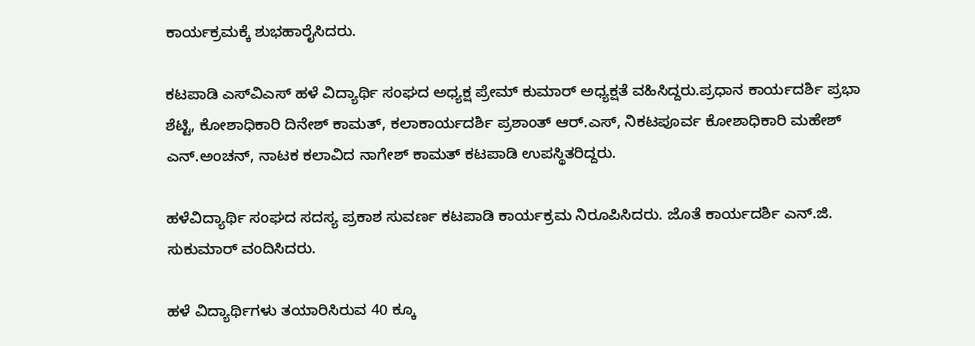ಕಾರ್ಯಕ್ರಮಕ್ಕೆ ಶುಭಹಾರೈಸಿದರು.

ಕಟಪಾಡಿ ಎಸ್‌ವಿಎಸ್ ಹಳೆ ವಿದ್ಯಾರ್ಥಿ ಸಂಘದ ಅಧ್ಯಕ್ಷ ಪ್ರೇಮ್ ಕುಮಾರ್ ಅಧ್ಯಕ್ಷತೆ ವಹಿಸಿದ್ದರು.ಪ್ರಧಾನ ಕಾರ್ಯದರ್ಶಿ ಪ್ರಭಾ ಶೆಟ್ಟಿ, ಕೋಶಾಧಿಕಾರಿ ದಿನೇಶ್ ಕಾಮತ್, ಕಲಾಕಾರ್ಯದರ್ಶಿ ಪ್ರಶಾಂತ್ ಆರ್.ಎಸ್, ನಿಕಟಪೂರ್ವ ಕೋಶಾಧಿಕಾರಿ ಮಹೇಶ್ ಎನ್.ಅಂಚನ್, ನಾಟಕ ಕಲಾವಿದ ನಾಗೇಶ್ ಕಾಮತ್ ಕಟಪಾಡಿ ಉಪಸ್ಥಿತರಿದ್ದರು.

ಹಳೆವಿದ್ಯಾರ್ಥಿ ಸಂಘದ ಸದಸ್ಯ ಪ್ರಕಾಶ ಸುವರ್ಣ ಕಟಪಾಡಿ ಕಾರ್ಯಕ್ರಮ ನಿರೂಪಿಸಿದರು. ಜೊತೆ ಕಾರ್ಯದರ್ಶಿ ಎನ್‌.ಜಿ. ಸುಕುಮಾರ್ ವಂದಿಸಿದರು.

ಹಳೆ ವಿದ್ಯಾರ್ಥಿಗಳು ತಯಾರಿಸಿರುವ 40 ಕ್ಕೂ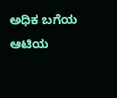ಅಧಿಕ ಬಗೆಯ ಆಟಿಯ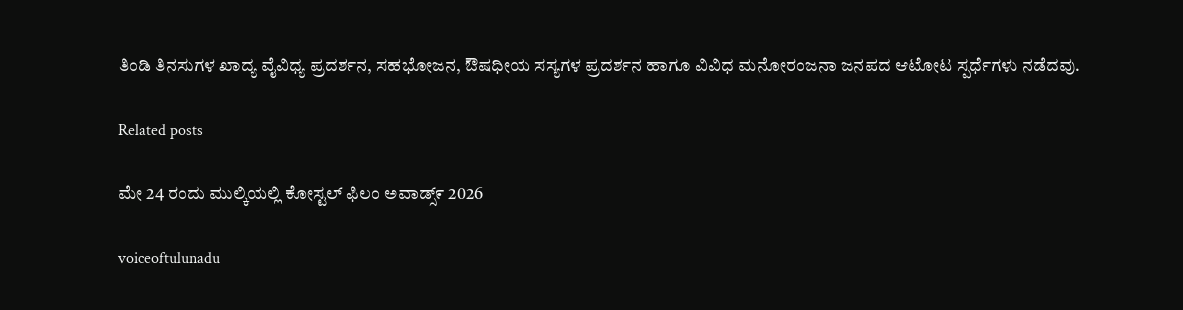ತಿಂಡಿ ತಿನಸುಗಳ ಖಾದ್ಯ ವೈವಿಧ್ಯ ಪ್ರದರ್ಶನ, ಸಹಭೋಜನ, ಔಷಧೀಯ ಸಸ್ಯಗಳ ಪ್ರದರ್ಶನ ಹಾಗೂ ವಿವಿಧ ಮನೋರಂಜನಾ ಜನಪದ ಆಟೋಟ ಸ್ಪರ್ಧೆಗಳು ನಡೆದವು.

Related posts

ಮೇ 24 ರಂದು ಮುಲ್ಕಿಯಲ್ಲಿ ಕೋಸ್ಟಲ್ ಫಿಲಂ ಅವಾಡ್ಸ್೯ 2026

voiceoftulunadu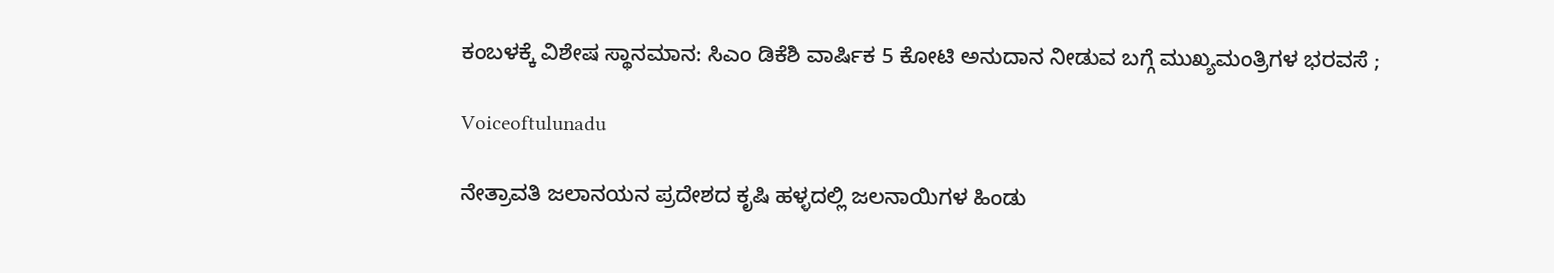ಕಂಬಳಕ್ಕೆ ವಿಶೇಷ ಸ್ಥಾನಮಾನ: ಸಿಎಂ ಡಿಕೆಶಿ ವಾರ್ಷಿಕ 5 ಕೋಟಿ ಅನುದಾನ ನೀಡುವ ಬಗ್ಗೆ ಮುಖ್ಯಮಂತ್ರಿಗಳ ಭರವಸೆ ;

Voiceoftulunadu

ನೇತ್ರಾವತಿ ಜಲಾನಯನ ಪ್ರದೇಶದ ಕೃಷಿ ಹಳ್ಳದಲ್ಲಿ ಜಲನಾಯಿಗಳ ಹಿಂಡು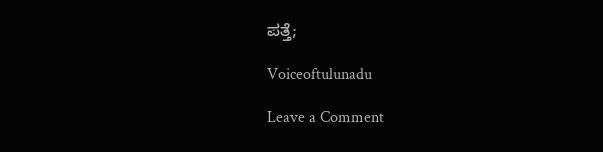ಪತ್ತೆ;

Voiceoftulunadu

Leave a Comment